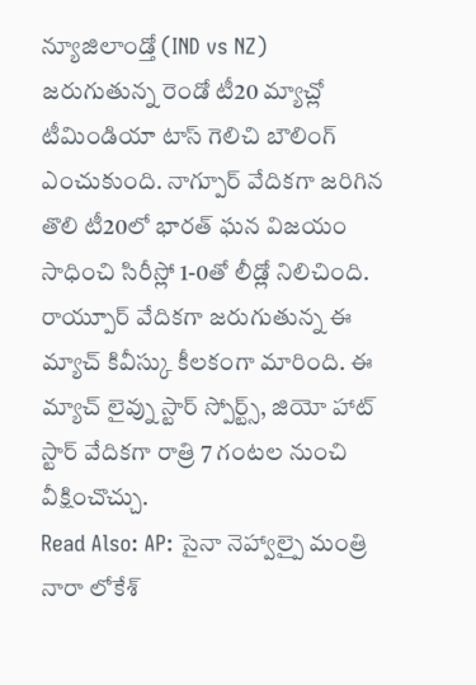న్యూజిలాండ్తో (IND vs NZ) జరుగుతున్న రెండో టీ20 మ్యాచ్లో టీమిండియా టాస్ గెలిచి బౌలింగ్ ఎంచుకుంది. నాగ్పూర్ వేదికగా జరిగిన తొలి టీ20లో భారత్ ఘన విజయం సాధించి సిరీస్లో 1-0తో లీడ్లో నిలిచింది. రాయ్పూర్ వేదికగా జరుగుతున్న ఈ మ్యాచ్ కివీస్కు కీలకంగా మారింది. ఈ మ్యాచ్ లైవ్ను స్టార్ స్పోర్ట్స్, జియో హాట్ స్టార్ వేదికగా రాత్రి 7 గంటల నుంచి వీక్షించొచ్చు.
Read Also: AP: సైనా నెహ్వాల్పై మంత్రి నారా లోకేశ్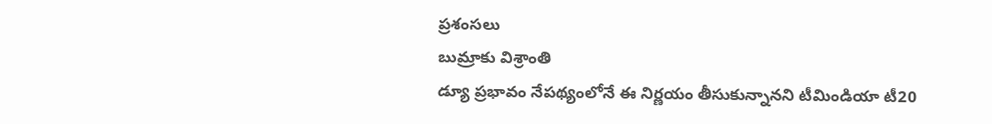ప్రశంసలు
బుమ్రాకు విశ్రాంతి
డ్యూ ప్రభావం నేపథ్యంలోనే ఈ నిర్ణయం తీసుకున్నానని టీమిండియా టీ20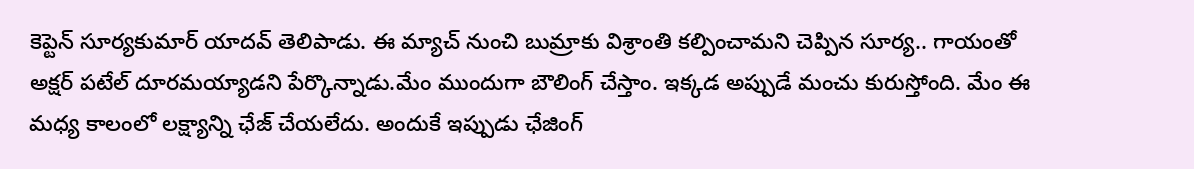కెప్టెన్ సూర్యకుమార్ యాదవ్ తెలిపాడు. ఈ మ్యాచ్ నుంచి బుమ్రాకు విశ్రాంతి కల్పించామని చెప్పిన సూర్య.. గాయంతో అక్షర్ పటేల్ దూరమయ్యాడని పేర్కొన్నాడు.మేం ముందుగా బౌలింగ్ చేస్తాం. ఇక్కడ అప్పుడే మంచు కురుస్తోంది. మేం ఈ మధ్య కాలంలో లక్ష్యాన్ని ఛేజ్ చేయలేదు. అందుకే ఇప్పుడు ఛేజింగ్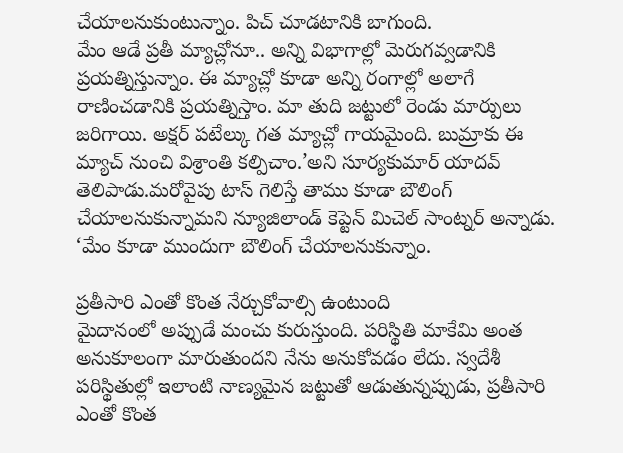చేయాలనుకుంటున్నాం. పిచ్ చూడటానికి బాగుంది.
మేం ఆడే ప్రతీ మ్యాచ్లోనూ.. అన్ని విభాగాల్లో మెరుగవ్వడానికి ప్రయత్నిస్తున్నాం. ఈ మ్యాచ్లో కూడా అన్ని రంగాల్లో అలాగే రాణించడానికి ప్రయత్నిస్తాం. మా తుది జట్టులో రెండు మార్పులు జరిగాయి. అక్షర్ పటేల్కు గత మ్యాచ్లో గాయమైంది. బుమ్రాకు ఈ మ్యాచ్ నుంచి విశ్రాంతి కల్పిచాం.’అని సూర్యకుమార్ యాదవ్ తెలిపాడు.మరోవైపు టాస్ గెలిస్తే తాము కూడా బౌలింగ్ చేయాలనుకున్నామని న్యూజిలాండ్ కెప్టెన్ మిచెల్ సాంట్నర్ అన్నాడు. ‘మేం కూడా ముందుగా బౌలింగ్ చేయాలనుకున్నాం.

ప్రతీసారి ఎంతో కొంత నేర్చుకోవాల్సి ఉంటుంది
మైదానంలో అప్పుడే మంచు కురుస్తుంది. పరిస్థితి మాకేమి అంత అనుకూలంగా మారుతుందని నేను అనుకోవడం లేదు. స్వదేశీ పరిస్థితుల్లో ఇలాంటి నాణ్యమైన జట్టుతో ఆడుతున్నప్పుడు, ప్రతీసారి ఎంతో కొంత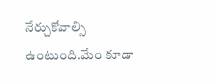నేర్చుకోవాల్సి ఉంటుంది.మేం కూడా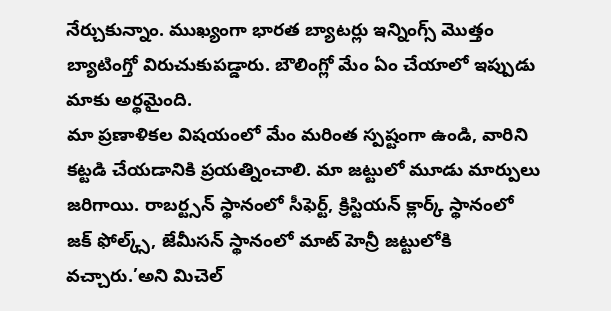నేర్చుకున్నాం. ముఖ్యంగా భారత బ్యాటర్లు ఇన్నింగ్స్ మొత్తం బ్యాటింగ్తో విరుచుకుపడ్డారు. బౌలింగ్లో మేం ఏం చేయాలో ఇప్పుడు మాకు అర్థమైంది.
మా ప్రణాళికల విషయంలో మేం మరింత స్పష్టంగా ఉండి, వారిని కట్టడి చేయడానికి ప్రయత్నించాలి. మా జట్టులో మూడు మార్పులు జరిగాయి. రాబర్ట్సన్ స్థానంలో సీఫెర్ట్, క్రిస్టియన్ క్లార్క్ స్థానంలో జక్ ఫోల్క్స్, జేమీసన్ స్థానంలో మాట్ హెన్రీ జట్టులోకి వచ్చారు.’అని మిచెల్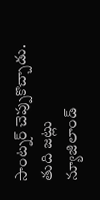సాంట్నర్ చెప్పుకొచ్చాడు.
తుది జట్లు
న్యూజిలాండ్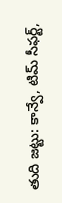తుది జట్టు: కాన్వే, టిమ్ సీఫర్ట్,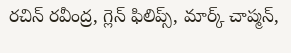రచిన్ రవీంద్ర, గ్లెన్ ఫిలిప్స్, మార్క్ చాప్మన్,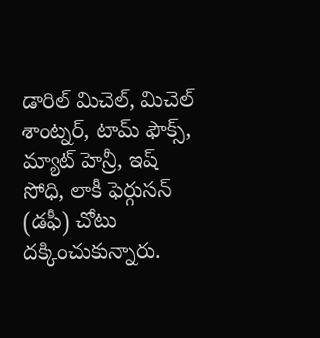డారిల్ మిచెల్, మిచెల్ శాంట్నర్, టామ్ ఫౌక్స్, మ్యాట్ హెన్రీ, ఇష్ సోధి, లాకీ ఫెర్గుసన్ (డఫీ) చోటు దక్కించుకున్నారు.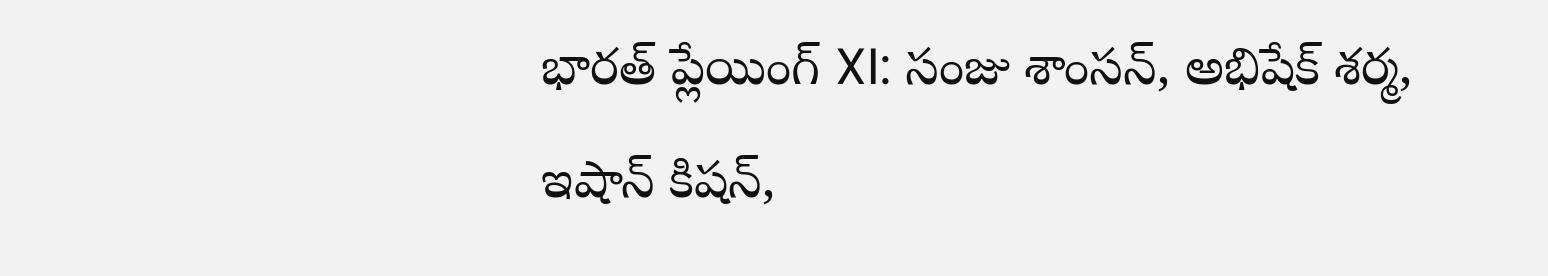భారత్ ప్లేయింగ్ XI: సంజు శాంసన్, అభిషేక్ శర్మ, ఇషాన్ కిషన్,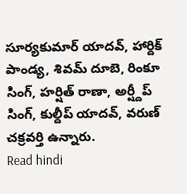సూర్యకుమార్ యాదవ్, హార్దిక్ పాండ్య, శివమ్ దూబె, రింకూ సింగ్, హర్షిత్ రాణా, అర్ష్దీప్ సింగ్, కుల్దీప్ యాదవ్, వరుణ్ చక్రవర్తి ఉన్నారు.
Read hindi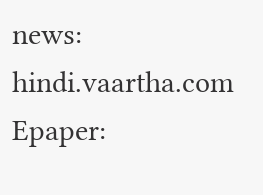news: hindi.vaartha.com
Epaper: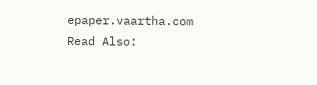epaper.vaartha.com
Read Also: